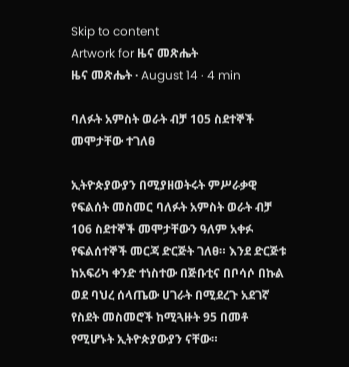Skip to content
Artwork for ዜና መጽሔት
ዜና መጽሔት · August 14 · 4 min

ባለፉት አምስት ወራት ብቻ 105 ስደተኞች መሞታቸው ተገለፀ

ኢትዮጵያውያን በሚያዘወትሩት ምሥራቃዊ የፍልሰት መስመር ባለፉት አምስት ወራት ብቻ 106 ስደተኞች መሞታቸውን ዓለም አቀፉ የፍልሰተኞች መርጃ ድርጅት ገለፀ። እንደ ድርጅቱ ከአፍሪካ ቀንድ ተነስተው በጅቡቲና በቦሳሶ በኩል ወደ ባህረ ሰላጤው ሀገራት በሚደረጉ አደገኛ የስደት መስመሮች ከሚጓዙት 95 በመቶ የሚሆኑት ኢትዮጵያውያን ናቸው።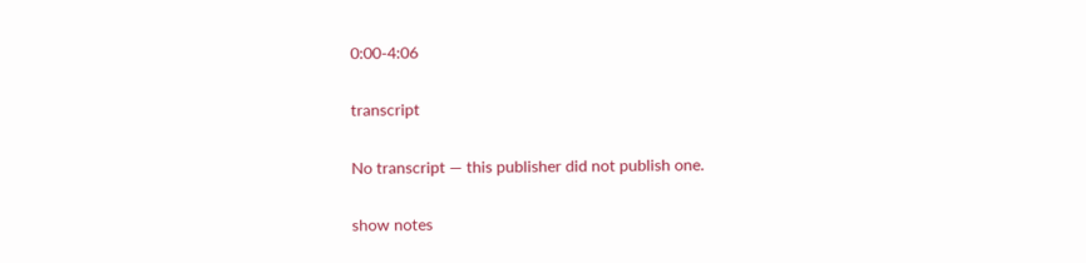0:00-4:06

transcript

No transcript — this publisher did not publish one.

show notes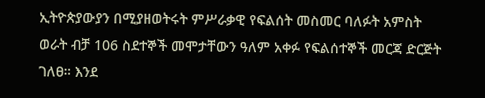ኢትዮጵያውያን በሚያዘወትሩት ምሥራቃዊ የፍልሰት መስመር ባለፉት አምስት ወራት ብቻ 106 ስደተኞች መሞታቸውን ዓለም አቀፉ የፍልሰተኞች መርጃ ድርጅት ገለፀ። እንደ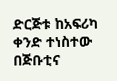ድርጅቱ ከአፍሪካ ቀንድ ተነስተው በጅቡቲና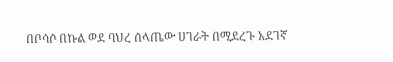በቦሳሶ በኩል ወደ ባህረ ሰላጤው ሀገራት በሚደረጉ አደገኛ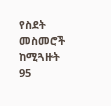የስደት መስመሮች ከሚጓዙት 95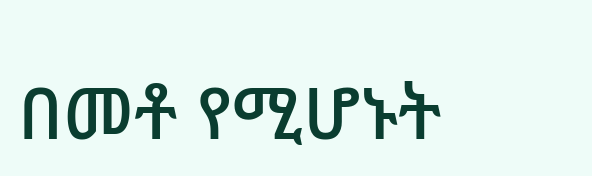በመቶ የሚሆኑት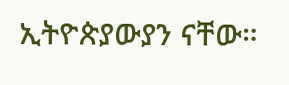ኢትዮጵያውያን ናቸው።